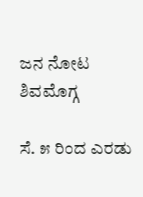ಜನ ನೋಟ
ಶಿವಮೊಗ್ಗ

ಸೆ. ೫ ರಿಂದ ಎರಡು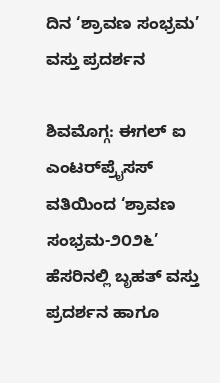ದಿನ ‘ಶ್ರಾವಣ ಸಂಭ್ರಮ’ ವಸ್ತು ಪ್ರದರ್ಶನ

ಶಿವಮೊಗ್ಗ: ಈಗಲ್ ಐ ಎಂಟರ್‌ಪ್ರೈಸಸ್ ವತಿಯಿಂದ ‘ಶ್ರಾವಣ ಸಂಭ್ರಮ-೨೦೨೬’ ಹೆಸರಿನಲ್ಲಿ ಬೃಹತ್ ವಸ್ತು ಪ್ರದರ್ಶನ ಹಾಗೂ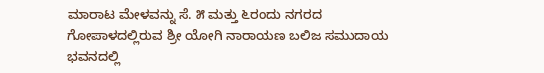ಮಾರಾಟ ಮೇಳವನ್ನು ಸೆ. ೫ ಮತ್ತು ೬ರಂದು ನಗರದ ಗೋಪಾಳದಲ್ಲಿರುವ ಶ್ರೀ ಯೋಗಿ ನಾರಾಯಣ ಬಲಿಜ ಸಮುದಾಯ ಭವನದಲ್ಲಿ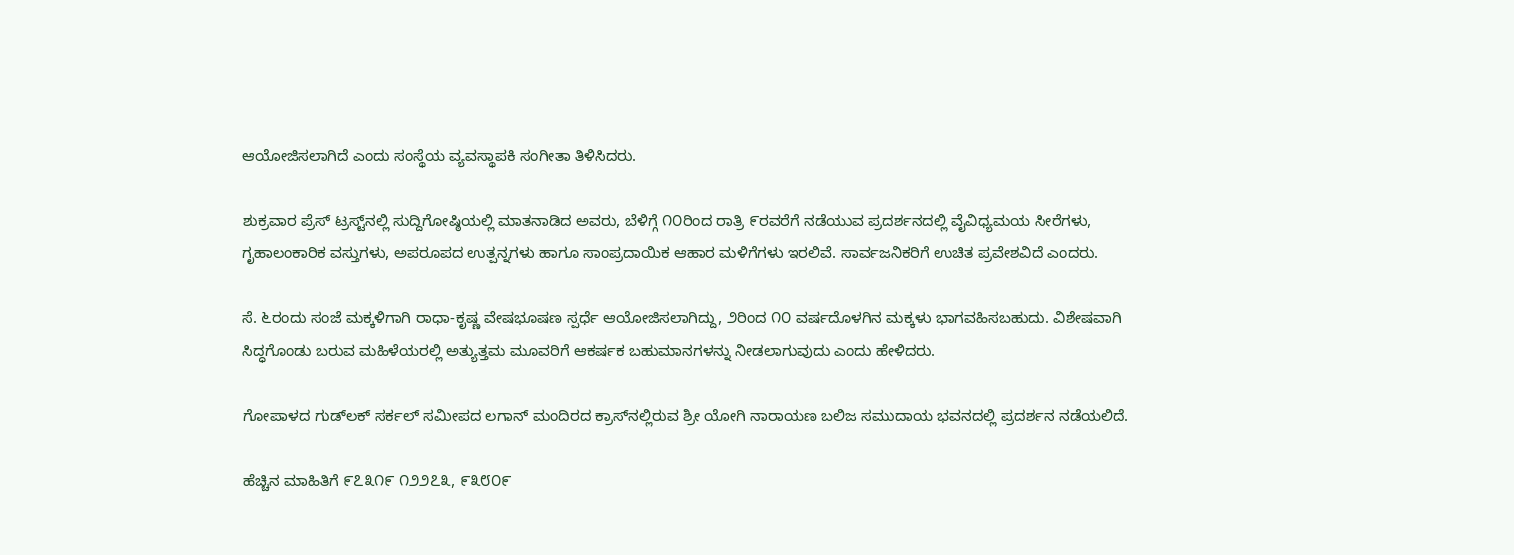ಆಯೋಜಿಸಲಾಗಿದೆ ಎಂದು ಸಂಸ್ಥೆಯ ವ್ಯವಸ್ಥಾಪಕಿ ಸಂಗೀತಾ ತಿಳಿಸಿದರು.

ಶುಕ್ರವಾರ ಪ್ರೆಸ್ ಟ್ರಸ್ಟ್‌ನಲ್ಲಿ ಸುದ್ದಿಗೋಷ್ಠಿಯಲ್ಲಿ ಮಾತನಾಡಿದ ಅವರು, ಬೆಳಿಗ್ಗೆ ೧೦ರಿಂದ ರಾತ್ರಿ ೯ರವರೆಗೆ ನಡೆಯುವ ಪ್ರದರ್ಶನದಲ್ಲಿ ವೈವಿಧ್ಯಮಯ ಸೀರೆಗಳು, ಗೃಹಾಲಂಕಾರಿಕ ವಸ್ತುಗಳು, ಅಪರೂಪದ ಉತ್ಪನ್ನಗಳು ಹಾಗೂ ಸಾಂಪ್ರದಾಯಿಕ ಆಹಾರ ಮಳಿಗೆಗಳು ಇರಲಿವೆ. ಸಾರ್ವಜನಿಕರಿಗೆ ಉಚಿತ ಪ್ರವೇಶವಿದೆ ಎಂದರು.

ಸೆ. ೬ರಂದು ಸಂಜೆ ಮಕ್ಕಳಿಗಾಗಿ ರಾಧಾ-ಕೃಷ್ಣ ವೇಷಭೂಷಣ ಸ್ಪರ್ಧೆ ಆಯೋಜಿಸಲಾಗಿದ್ದು, ೨ರಿಂದ ೧೦ ವರ್ಷದೊಳಗಿನ ಮಕ್ಕಳು ಭಾಗವಹಿಸಬಹುದು. ವಿಶೇಷವಾಗಿ ಸಿದ್ಧಗೊಂಡು ಬರುವ ಮಹಿಳೆಯರಲ್ಲಿ ಅತ್ಯುತ್ತಮ ಮೂವರಿಗೆ ಆಕರ್ಷಕ ಬಹುಮಾನಗಳನ್ನು ನೀಡಲಾಗುವುದು ಎಂದು ಹೇಳಿದರು.

ಗೋಪಾಳದ ಗುಡ್‌ಲಕ್ ಸರ್ಕಲ್ ಸಮೀಪದ ಲಗಾನ್ ಮಂದಿರದ ಕ್ರಾಸ್‌ನಲ್ಲಿರುವ ಶ್ರೀ ಯೋಗಿ ನಾರಾಯಣ ಬಲಿಜ ಸಮುದಾಯ ಭವನದಲ್ಲಿ ಪ್ರದರ್ಶನ ನಡೆಯಲಿದೆ.

ಹೆಚ್ಚಿನ ಮಾಹಿತಿಗೆ ೯೭೩೧೯ ೧೨೨೭೩, ೯೩೮೦೯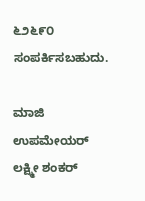೬೨೬೯೦ ಸಂಪರ್ಕಿಸಬಹುದು.

ಮಾಜಿ ಉಪಮೇಯರ್ ಲಕ್ಷ್ಮೀ ಶಂಕರ್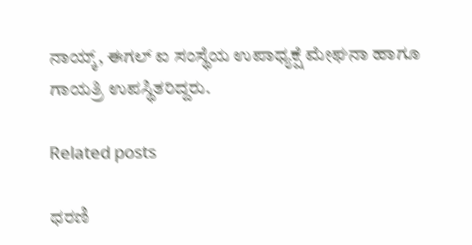ನಾಯ್ಕ್, ಈಗಲ್ ಐ ಸಂಸ್ಥೆಯ ಉಪಾಧ್ಯಕ್ಷೆ ಮೇಘನಾ ಹಾಗೂ ಗಾಯತ್ರಿ ಉಪಸ್ಥಿತರಿದ್ದರು.

Related posts

ಧರಣಿ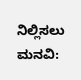ನಿಲ್ಲಿಸಲು ಮನವಿ: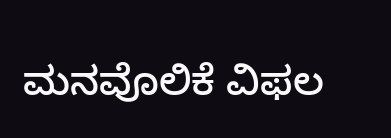ಮನವೊಲಿಕೆ ವಿಫಲ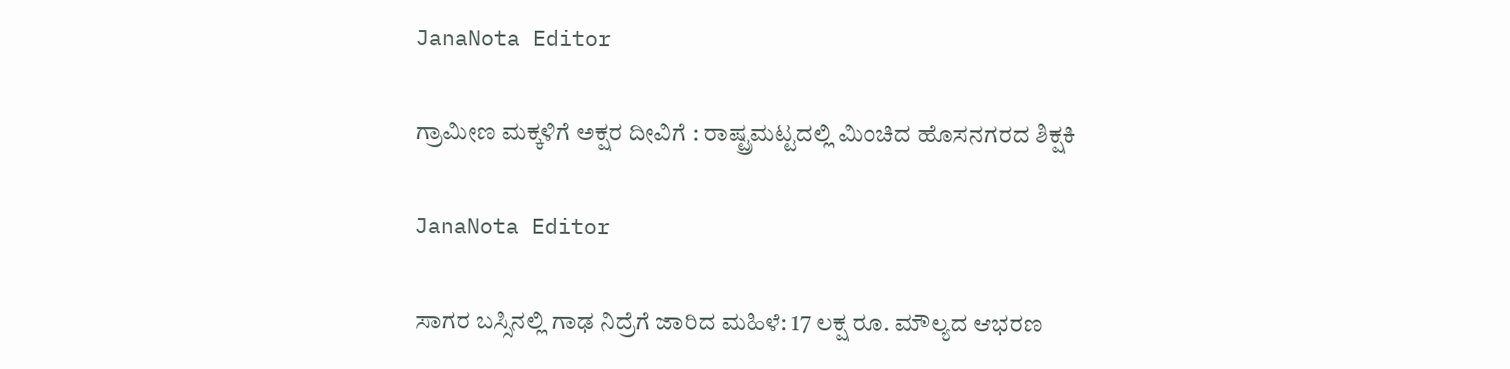JanaNota Editor

ಗ್ರಾಮೀಣ ಮಕ್ಕಳಿಗೆ ಅಕ್ಷರ ದೀವಿಗೆ : ರಾಷ್ಟ್ರಮಟ್ಟದಲ್ಲಿ ಮಿಂಚಿದ ಹೊಸನಗರದ ಶಿಕ್ಷಕಿ

JanaNota Editor

ಸಾಗರ ಬಸ್ಸಿನಲ್ಲಿ ಗಾಢ ನಿದ್ರೆಗೆ ಜಾರಿದ ಮಹಿಳೆ: 17 ಲಕ್ಷ ರೂ. ಮೌಲ್ಯದ ಆಭರಣ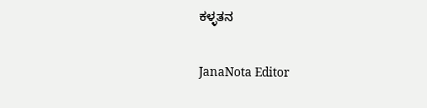ಕಳ್ಳತನ

JanaNota Editor